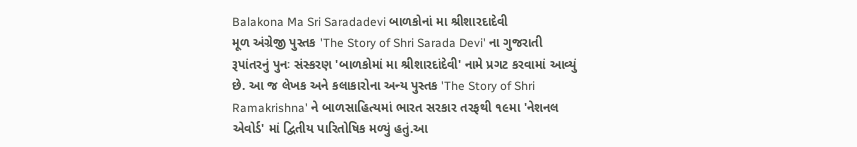Balakona Ma Sri Saradadevi બાળકોનાં મા શ્રીશારદાદેવી
મૂળ અંગ્રેજી પુસ્તક 'The Story of Shri Sarada Devi' ના ગુજરાતી રૂપાંતરનું પુનઃ સંસ્કરણ 'બાળકોમાં મા શ્રીશારદાંદેવી' નામે પ્રગટ કરવામાં આવ્યું છે. આ જ લેખક અને કલાકારોના અન્ય પુસ્તક 'The Story of Shri Ramakrishna' ને બાળસાહિત્યમાં ભારત સરકાર તરફથી ૧૯મા 'નેશનલ એવોર્ડ' માં દ્વિતીય પારિતોષિક મળ્યું હતું.આ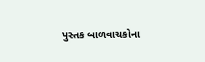પુસ્તક બાળવાચકોના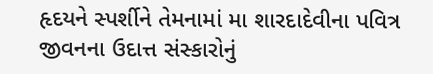હૃદયને સ્પર્શીને તેમનામાં મા શારદાદેવીના પવિત્ર જીવનના ઉદાત્ત સંસ્કારોનું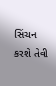સિંચન કરશે તેવી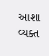આશા વ્યક્ત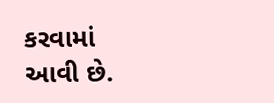કરવામાં આવી છે.